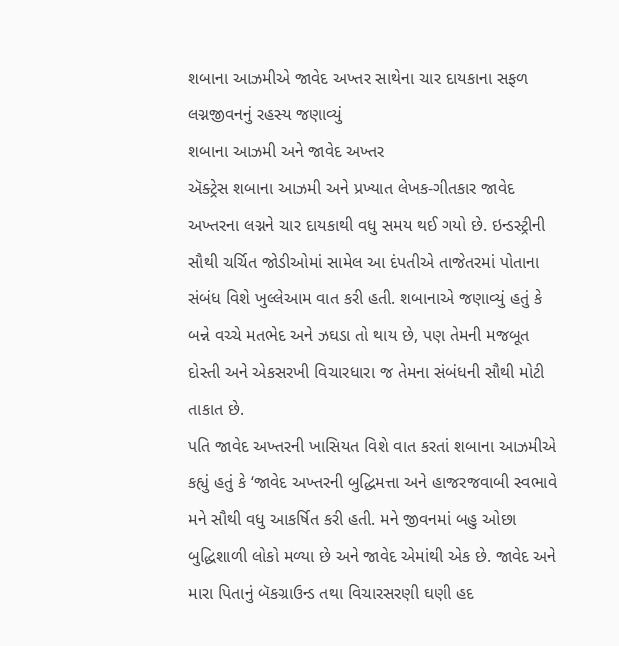શબાના આઝમીએ જાવેદ અખ્તર સાથેના ચાર દાયકાના સફળ લગ્નજીવનનું રહસ્ય જણાવ્યું
શબાના આઝમી અને જાવેદ અખ્તર
ઍક્ટ્રેસ શબાના આઝમી અને પ્રખ્યાત લેખક-ગીતકાર જાવેદ અખ્તરના લગ્નને ચાર દાયકાથી વધુ સમય થઈ ગયો છે. ઇન્ડસ્ટ્રીની સૌથી ચર્ચિત જોડીઓમાં સામેલ આ દંપતીએ તાજેતરમાં પોતાના સંબંધ વિશે ખુલ્લેઆમ વાત કરી હતી. શબાનાએ જણાવ્યું હતું કે બન્ને વચ્ચે મતભેદ અને ઝઘડા તો થાય છે, પણ તેમની મજબૂત દોસ્તી અને એકસરખી વિચારધારા જ તેમના સંબંધની સૌથી મોટી તાકાત છે.
પતિ જાવેદ અખ્તરની ખાસિયત વિશે વાત કરતાં શબાના આઝમીએ કહ્યું હતું કે ‘જાવેદ અખ્તરની બુદ્ધિમત્તા અને હાજરજવાબી સ્વભાવે મને સૌથી વધુ આકર્ષિત કરી હતી. મને જીવનમાં બહુ ઓછા બુદ્ધિશાળી લોકો મળ્યા છે અને જાવેદ એમાંથી એક છે. જાવેદ અને મારા પિતાનું બૅકગ્રાઉન્ડ તથા વિચારસરણી ઘણી હદ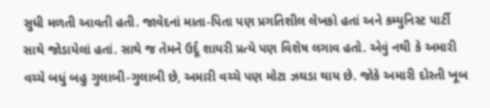સુધી મળતી આવતી હતી. જાવેદનાં માતા-પિતા પણ પ્રગતિશીલ લેખકો હતાં અને કમ્યુનિસ્ટ પાર્ટી સાથે જોડાયેલાં હતાં. સાથે જ તેમને ઉર્દૂ શાયરી પ્રત્યે પણ વિશેષ લગાવ હતો. એવું નથી કે અમારી વચ્ચે બધું બહુ ગુલાબી-ગુલાબી છે, અમારી વચ્ચે પણ મોટા ઝઘડા થાય છે. જોકે અમારી દોસ્તી ખૂબ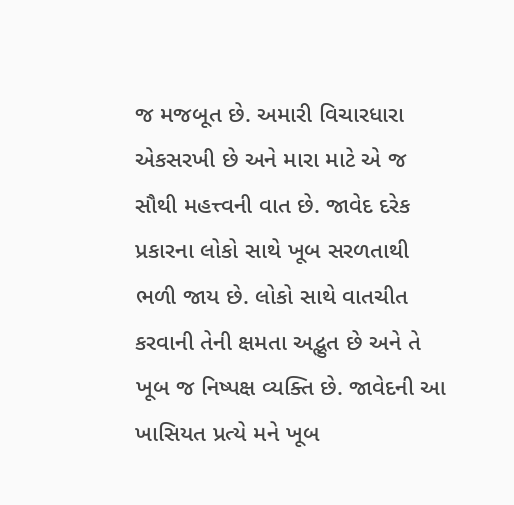જ મજબૂત છે. અમારી વિચારધારા એકસરખી છે અને મારા માટે એ જ સૌથી મહત્ત્વની વાત છે. જાવેદ દરેક પ્રકારના લોકો સાથે ખૂબ સરળતાથી ભળી જાય છે. લોકો સાથે વાતચીત કરવાની તેની ક્ષમતા અદ્ભુત છે અને તે ખૂબ જ નિષ્પક્ષ વ્યક્તિ છે. જાવેદની આ ખાસિયત પ્રત્યે મને ખૂબ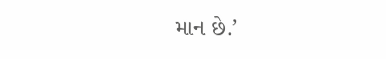માન છે.’